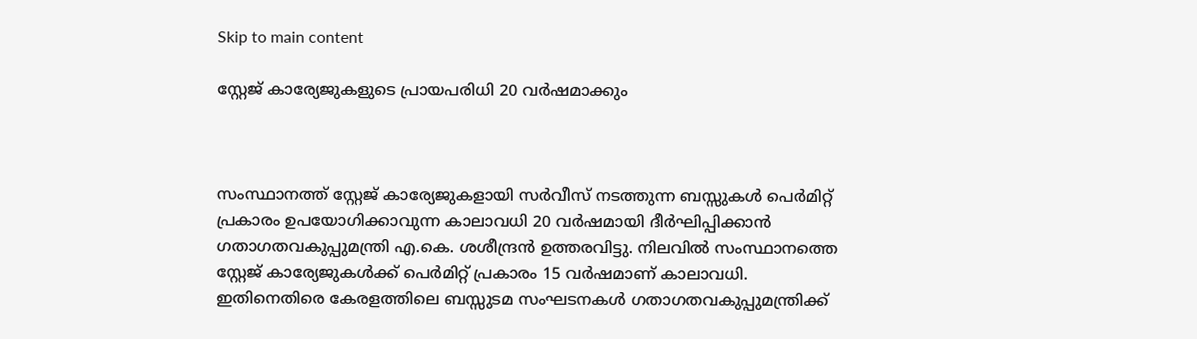Skip to main content

സ്റ്റേജ് കാര്യേജുകളുടെ പ്രായപരിധി 20 വര്‍ഷമാക്കും



സംസ്ഥാനത്ത് സ്റ്റേജ് കാര്യേജുകളായി സര്‍വീസ് നടത്തുന്ന ബസ്സുകള്‍ പെര്‍മിറ്റ് പ്രകാരം ഉപയോഗിക്കാവുന്ന കാലാവധി 20 വര്‍ഷമായി ദീര്‍ഘിപ്പിക്കാന്‍ ഗതാഗതവകുപ്പുമന്ത്രി എ.കെ. ശശീന്ദ്രന്‍ ഉത്തരവിട്ടു. നിലവില്‍ സംസ്ഥാനത്തെ സ്റ്റേജ് കാര്യേജുകള്‍ക്ക് പെര്‍മിറ്റ് പ്രകാരം 15 വര്‍ഷമാണ് കാലാവധി. ഇതിനെതിരെ കേരളത്തിലെ ബസ്സുടമ സംഘടനകള്‍ ഗതാഗതവകുപ്പുമന്ത്രിക്ക്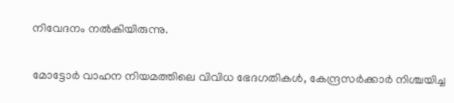നിവേദനം നല്‍കിയിരുന്നു.

മോട്ടോര്‍ വാഹന നിയമത്തിലെ വിവിധ ഭേദഗതികള്‍, കേന്ദ്രസര്‍ക്കാര്‍ നിശ്ചയിച്ച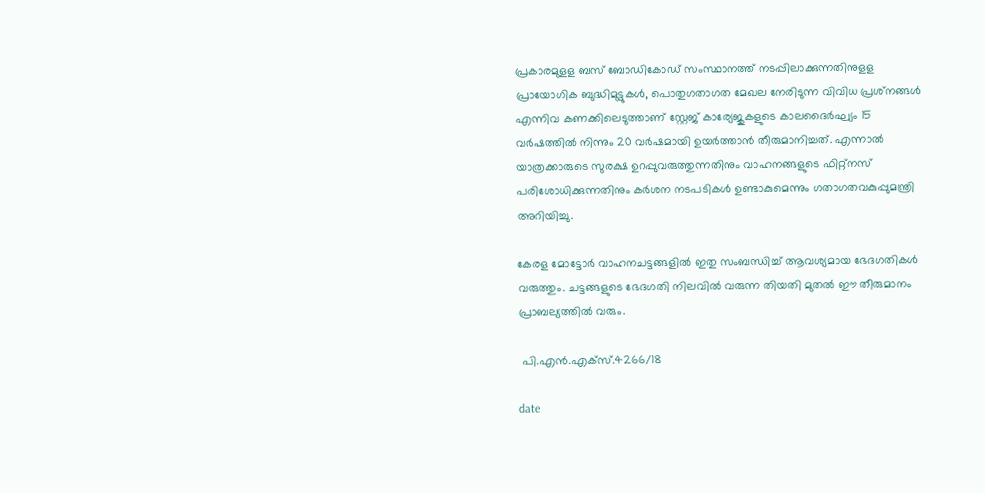പ്രകാരമുളള ബസ് ബോഡികോഡ് സംസ്ഥാനത്ത് നടപ്പിലാക്കുന്നതിനുളള പ്രായോഗിക ബുദ്ധിമുട്ടുകള്‍, പൊതുഗതാഗത മേഖല നേരിടുന്ന വിവിധ പ്രശ്‌നങ്ങള്‍  എന്നിവ കണക്കിലെടുത്താണ് സ്റ്റേജ് കാര്യേജുകളുടെ കാലദൈര്‍ഘ്യം 15 വര്‍ഷത്തില്‍ നിന്നും 20 വര്‍ഷമായി ഉയര്‍ത്താന്‍ തീരുമാനിച്ചത്. എന്നാല്‍ യാത്രക്കാരുടെ സുരക്ഷ ഉറപ്പുവരുത്തുന്നതിനും വാഹനങ്ങളുടെ ഫിറ്റ്‌നസ് പരിശോധിക്കുന്നതിനും കര്‍ശന നടപടികള്‍ ഉണ്ടാകുമെന്നും ഗതാഗതവകുപ്പുമന്ത്രി അറിയിച്ചു.

കേരള മോട്ടോര്‍ വാഹനചട്ടങ്ങളില്‍ ഇതു സംബന്ധിച്ച് ആവശ്യമായ ഭേദഗതികള്‍ വരുത്തും. ചട്ടങ്ങളുടെ ഭേദഗതി നിലവില്‍ വരുന്ന തിയതി മുതല്‍ ഈ തീരുമാനം പ്രാബല്യത്തില്‍ വരും.

 പി.എന്‍.എക്‌സ്.4266/18

date